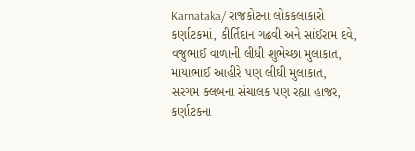Karnataka/ રાજકોટના લોકકલાકારો કર્ણાટકમાં, કીર્તિદાન ગઢવી અને સાંઈરામ દવે, વજુભાઈ વાળાની લીધી શુભેચ્છા મુલાકાત, માયાભાઈ આહીરે પણ લીઘી મુલાકાત, સરગમ ક્લબના સંચાલક પણ રહ્યા હાજર, કર્ણાટકના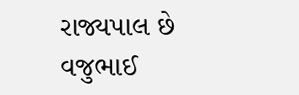રાજ્યપાલ છે વજુભાઈ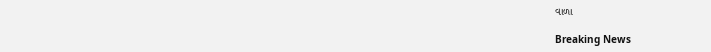વાળા

Breaking News